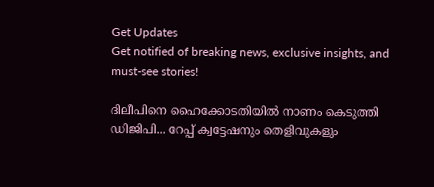Get Updates
Get notified of breaking news, exclusive insights, and must-see stories!

ദിലീപിനെ ഹൈക്കോടതിയില്‍ നാണം കെടുത്തി ഡിജിപി... റേപ്പ് ക്വട്ടേഷനും തെളിവുകളും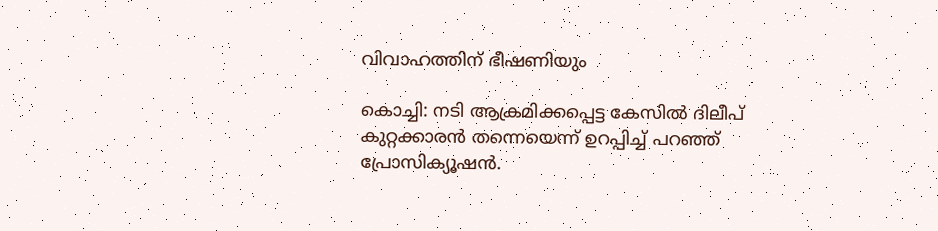വിവാഹത്തിന് ഭീഷണിയും

കൊച്ചി: നടി ആക്രമിക്കപ്പെട്ട കേസില്‍ ദിലീപ് കുറ്റക്കാരന്‍ തന്നെയെന്ന് ഉറപ്പിച്ച് പറഞ്ഞ് പ്രോസിക്യൂഷന്‍.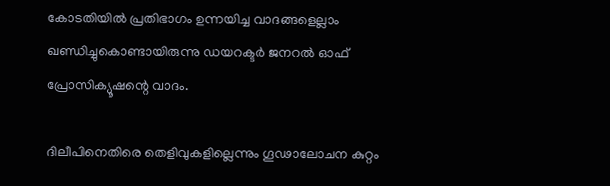കോടതിയില്‍ പ്രതിഭാഗം ഉന്നയിച്ച വാദങ്ങളെല്ലാം ഖണ്ഡിച്ചുകൊണ്ടായിരുന്നു ഡയറക്ടര്‍ ജനറല്‍ ഓഫ് പ്രോസിക്യൂഷന്റെ വാദം.

ദിലീപിനെതിരെ തെളിവുകളില്ലെന്നും ഗൂഢാലോചന കുറ്റം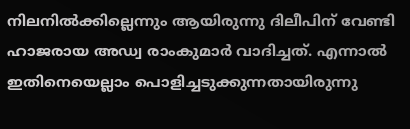നിലനില്‍ക്കില്ലെന്നും ആയിരുന്നു ദിലീപിന് വേണ്ടി ഹാജരായ അഡ്വ രാംകുമാര്‍ വാദിച്ചത്. എന്നാല്‍ ഇതിനെയെല്ലാം പൊളിച്ചടുക്കുന്നതായിരുന്നു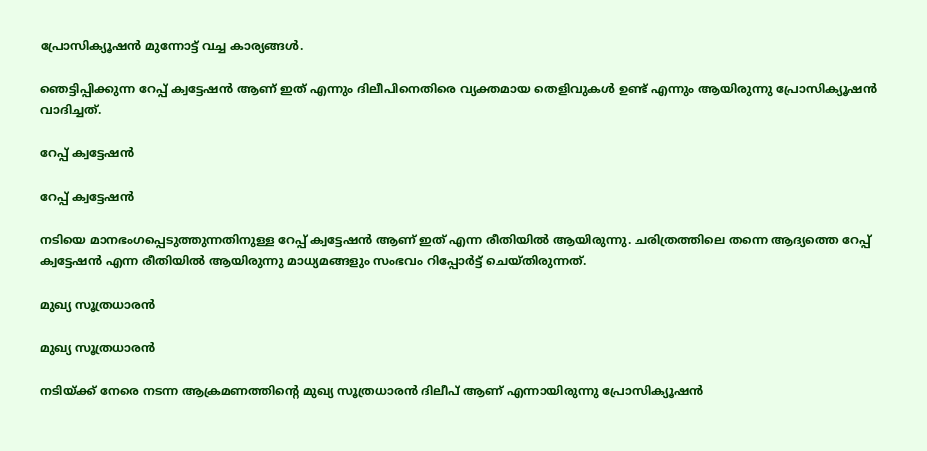പ്രോസിക്യൂഷന്‍ മുന്നോട്ട് വച്ച കാര്യങ്ങള്‍.

ഞെട്ടിപ്പിക്കുന്ന റേപ്പ് ക്വട്ടേഷന്‍ ആണ് ഇത് എന്നും ദിലീപിനെതിരെ വ്യക്തമായ തെളിവുകള്‍ ഉണ്ട് എന്നും ആയിരുന്നു പ്രോസിക്യൂഷന്‍ വാദിച്ചത്.

റേപ്പ് ക്വട്ടേഷന്‍

റേപ്പ് ക്വട്ടേഷന്‍

നടിയെ മാനഭംഗപ്പെടുത്തുന്നതിനുള്ള റേപ്പ് ക്വട്ടേഷന്‍ ആണ് ഇത് എന്ന രീതിയില്‍ ആയിരുന്നു. ചരിത്രത്തിലെ തന്നെ ആദ്യത്തെ റേപ്പ് ക്വട്ടേഷന്‍ എന്ന രീതിയില്‍ ആയിരുന്നു മാധ്യമങ്ങളും സംഭവം റിപ്പോര്‍ട്ട് ചെയ്തിരുന്നത്.

മുഖ്യ സൂത്രധാരന്‍

മുഖ്യ സൂത്രധാരന്‍

നടിയ്ക്ക് നേരെ നടന്ന ആക്രമണത്തിന്റെ മുഖ്യ സൂത്രധാരന്‍ ദിലീപ് ആണ് എന്നായിരുന്നു പ്രോസിക്യൂഷന്‍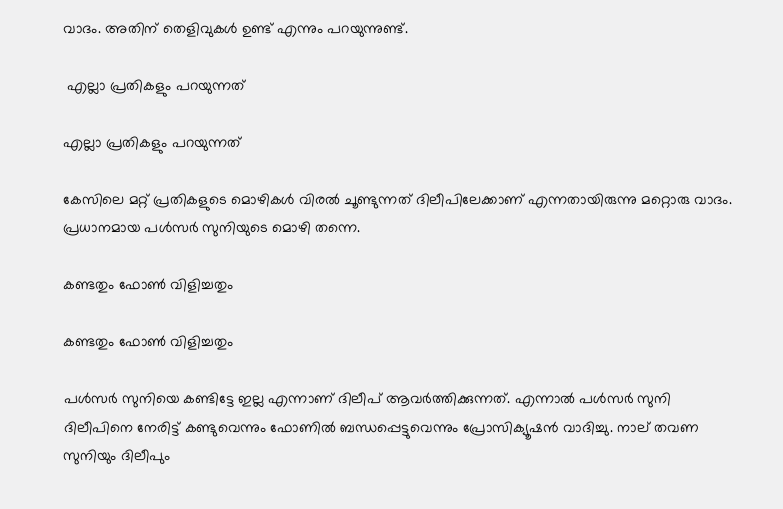വാദം. അതിന് തെളിവുകള്‍ ഉണ്ട് എന്നും പറയുന്നുണ്ട്.

 എല്ലാ പ്രതികളും പറയുന്നത്

എല്ലാ പ്രതികളും പറയുന്നത്

കേസിലെ മറ്റ് പ്രതികളുടെ മൊഴികള്‍ വിരല്‍ ചൂണ്ടുന്നത് ദിലീപിലേക്കാണ് എന്നതായിരുന്നു മറ്റൊരു വാദം. പ്രധാനമായ പള്‍സര്‍ സുനിയുടെ മൊഴി തന്നെ.

കണ്ടതും ഫോണ്‍ വിളിച്ചതും

കണ്ടതും ഫോണ്‍ വിളിച്ചതും

പള്‍സര്‍ സുനിയെ കണ്ടിട്ടേ ഇല്ല എന്നാണ് ദിലീപ് ആവര്‍ത്തിക്കുന്നത്. എന്നാല്‍ പള്‍സര്‍ സുനി ദിലീപിനെ നേരിട്ട് കണ്ടുവെന്നും ഫോണില്‍ ബന്ധപ്പെട്ടുവെന്നും പ്രോസിക്യൂഷന്‍ വാദിച്ചു. നാല് തവണ സുനിയും ദിലീപും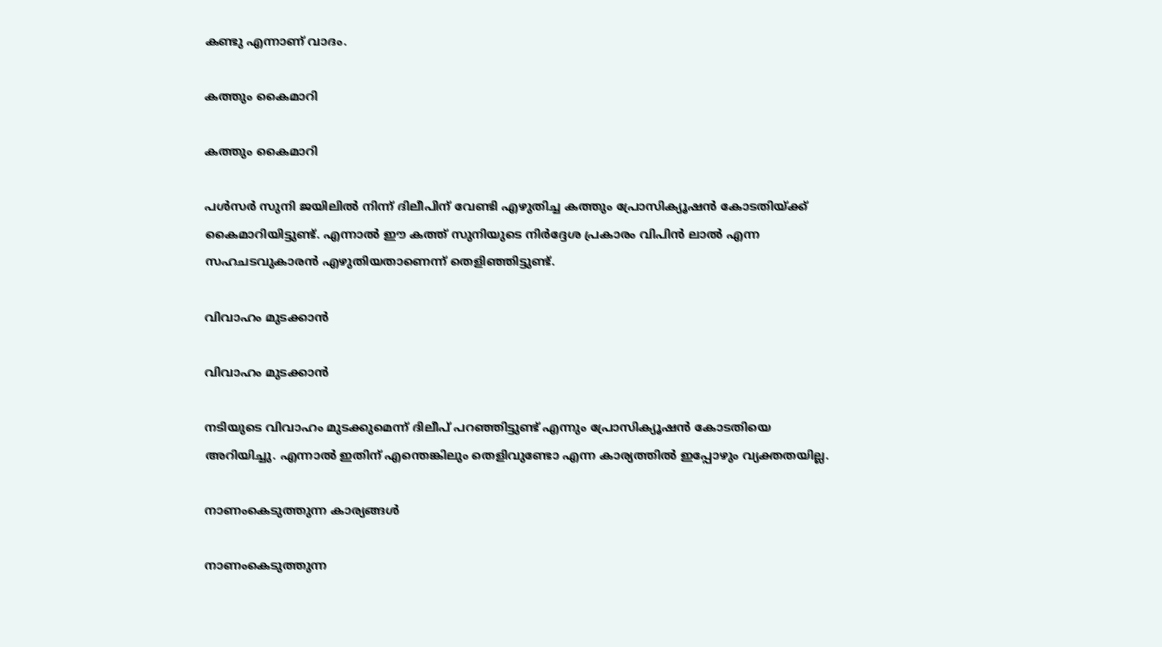കണ്ടു എന്നാണ് വാദം.

കത്തും കൈമാറി

കത്തും കൈമാറി

പള്‍സര്‍ സുനി ജയിലില്‍ നിന്ന് ദിലീപിന് വേണ്ടി എഴുതിച്ച കത്തും പ്രോസിക്യൂഷന്‍ കോടതിയ്ക്ക് കൈമാറിയിട്ടുണ്ട്. എന്നാല്‍ ഈ കത്ത് സുനിയുടെ നിര്‍ദ്ദേശ പ്രകാരം വിപിന്‍ ലാല്‍ എന്ന സഹചടവുകാരന്‍ എഴുതിയതാണെന്ന് തെളിഞ്ഞിട്ടുണ്ട്.

വിവാഹം മുടക്കാന്‍

വിവാഹം മുടക്കാന്‍

നടിയുടെ വിവാഹം മുടക്കുമെന്ന് ദിലീപ് പറഞ്ഞിട്ടുണ്ട് എന്നും പ്രോസിക്യൂഷന്‍ കോടതിയെ അറിയിച്ചു. എന്നാല്‍ ഇതിന് എന്തെങ്കിലും തെളിവുണ്ടോ എന്ന കാര്യത്തില്‍ ഇപ്പോഴും വ്യക്തതയില്ല.

നാണംകെടുത്തുന്ന കാര്യങ്ങള്‍

നാണംകെടുത്തുന്ന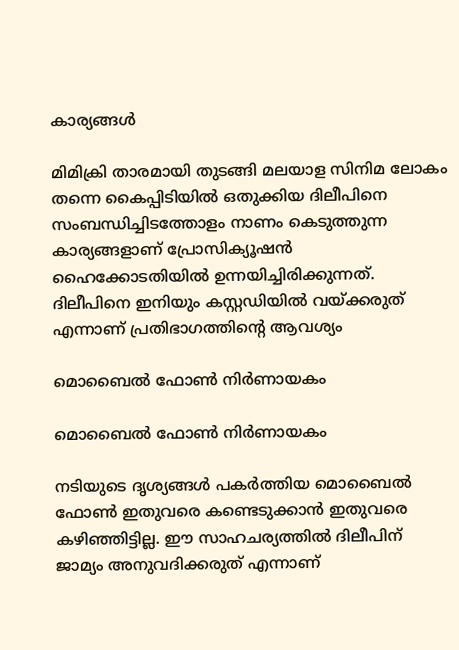കാര്യങ്ങള്‍

മിമിക്രി താരമായി തുടങ്ങി മലയാള സിനിമ ലോകം തന്നെ കൈപ്പിടിയില്‍ ഒതുക്കിയ ദിലീപിനെ സംബന്ധിച്ചിടത്തോളം നാണം കെടുത്തുന്ന കാര്യങ്ങളാണ് പ്രോസിക്യൂഷന്‍ ഹൈക്കോടതിയില്‍ ഉന്നയിച്ചിരിക്കുന്നത്. ദിലീപിനെ ഇനിയും കസ്റ്റഡിയില്‍ വയ്ക്കരുത് എന്നാണ് പ്രതിഭാഗത്തിന്റെ ആവശ്യം

മൊബൈല്‍ ഫോണ്‍ നിര്‍ണായകം

മൊബൈല്‍ ഫോണ്‍ നിര്‍ണായകം

നടിയുടെ ദൃശ്യങ്ങള്‍ പകര്‍ത്തിയ മൊബൈല്‍ ഫോണ്‍ ഇതുവരെ കണ്ടെടുക്കാന്‍ ഇതുവരെ കഴിഞ്ഞിട്ടില്ല. ഈ സാഹചര്യത്തില്‍ ദിലീപിന് ജാമ്യം അനുവദിക്കരുത് എന്നാണ്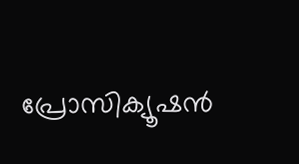പ്രോസിക്യൂഷന്‍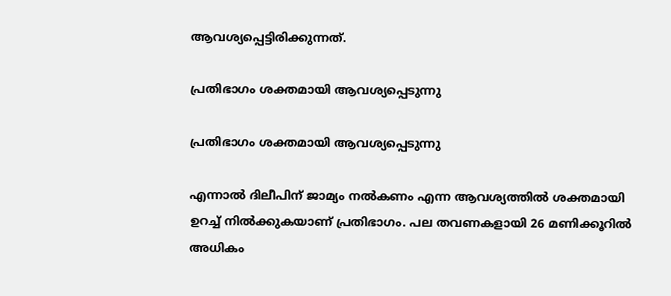ആവശ്യപ്പെട്ടിരിക്കുന്നത്.

പ്രതിഭാഗം ശക്തമായി ആവശ്യപ്പെടുന്നു

പ്രതിഭാഗം ശക്തമായി ആവശ്യപ്പെടുന്നു

എന്നാല്‍ ദിലീപിന് ജാമ്യം നല്‍കണം എന്ന ആവശ്യത്തില്‍ ശക്തമായി ഉറച്ച് നില്‍ക്കുകയാണ് പ്രതിഭാഗം. പല തവണകളായി 26 മണിക്കൂറില്‍ അധികം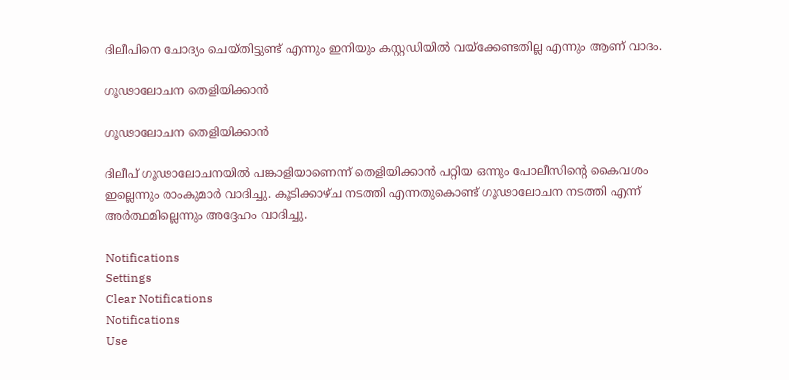ദിലീപിനെ ചോദ്യം ചെയ്തിട്ടുണ്ട് എന്നും ഇനിയും കസ്റ്റഡിയില്‍ വയ്‌ക്കേണ്ടതില്ല എന്നും ആണ് വാദം.

ഗൂഢാലോചന തെളിയിക്കാന്‍

ഗൂഢാലോചന തെളിയിക്കാന്‍

ദിലീപ് ഗൂഢാലോചനയില്‍ പങ്കാളിയാണെന്ന് തെളിയിക്കാന്‍ പറ്റിയ ഒന്നും പോലീസിന്റെ കൈവശം ഇല്ലെന്നും രാംകുമാര്‍ വാദിച്ചു. കൂടിക്കാഴ്ച നടത്തി എന്നതുകൊണ്ട് ഗൂഢാലോചന നടത്തി എന്ന് അര്‍ത്ഥമില്ലെന്നും അദ്ദേഹം വാദിച്ചു.

Notifications
Settings
Clear Notifications
Notifications
Use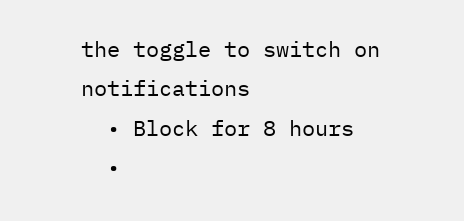the toggle to switch on notifications
  • Block for 8 hours
  •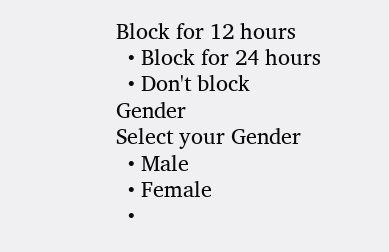Block for 12 hours
  • Block for 24 hours
  • Don't block
Gender
Select your Gender
  • Male
  • Female
  •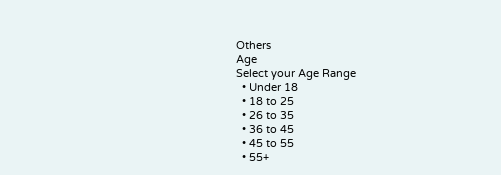Others
Age
Select your Age Range
  • Under 18
  • 18 to 25
  • 26 to 35
  • 36 to 45
  • 45 to 55
  • 55+